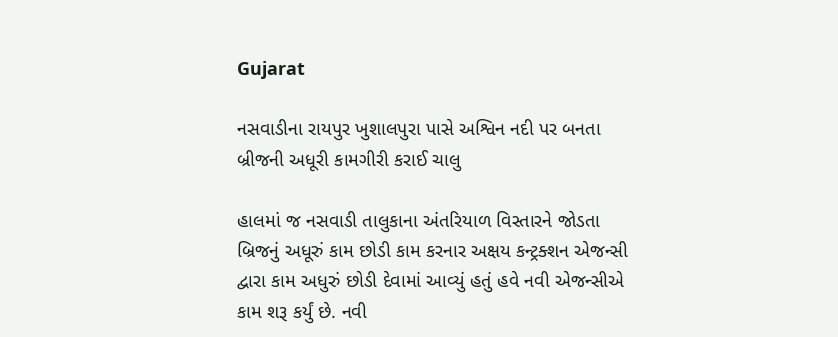Gujarat

નસવાડીના રાયપુર ખુશાલપુરા પાસે અશ્વિન નદી પર બનતા બ્રીજની અધૂરી કામગીરી કરાઈ ચાલુ

હાલમાં જ નસવાડી તાલુકાના અંતરિયાળ વિસ્તારને જોડતા બ્રિજનું અધૂરું કામ છોડી કામ કરનાર અક્ષય કન્ટ્રક્શન એજન્સી દ્વારા કામ અધુરું છોડી દેવામાં આવ્યું હતું હવે નવી એજન્સીએ કામ શરૂ કર્યું છે. નવી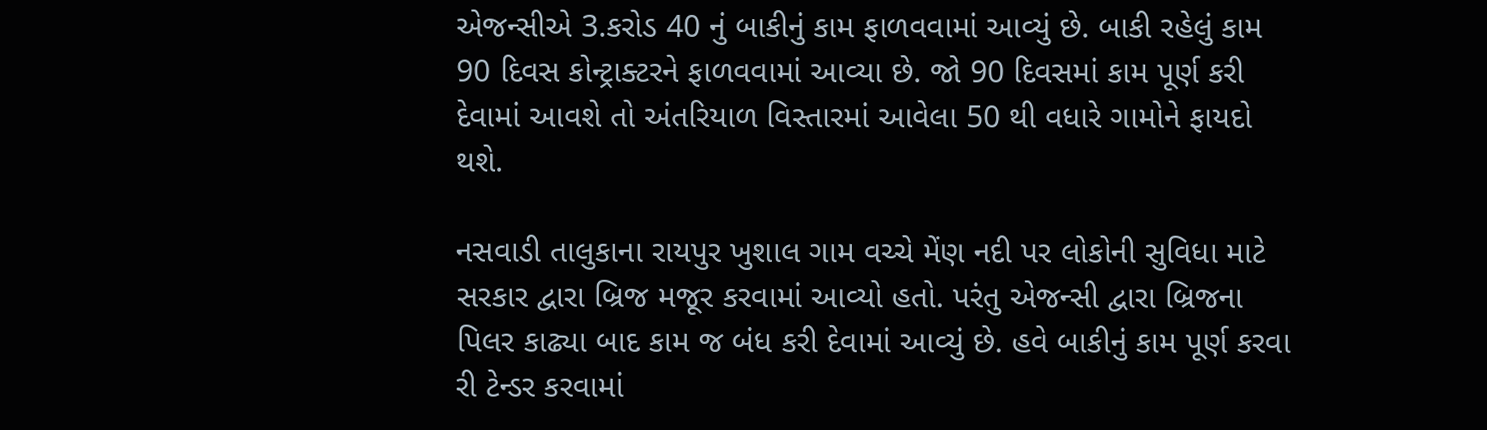એજન્સીએ 3.કરોડ 40 નું બાકીનું કામ ફાળવવામાં આવ્યું છે. બાકી રહેલું કામ 90 દિવસ કોન્ટ્રાક્ટરને ફાળવવામાં આવ્યા છે. જો 90 દિવસમાં કામ પૂર્ણ કરી દેવામાં આવશે તો અંતરિયાળ વિસ્તારમાં આવેલા 50 થી વધારે ગામોને ફાયદો થશે.

નસવાડી તાલુકાના રાયપુર ખુશાલ ગામ વચ્ચે મેંણ નદી પર લોકોની સુવિધા માટે સરકાર દ્વારા બ્રિજ મજૂર કરવામાં આવ્યો હતો. પરંતુ એજન્સી દ્વારા બ્રિજના પિલર કાઢ્યા બાદ કામ જ બંધ કરી દેવામાં આવ્યું છે. હવે બાકીનું કામ પૂર્ણ કરવા રી ટેન્ડર કરવામાં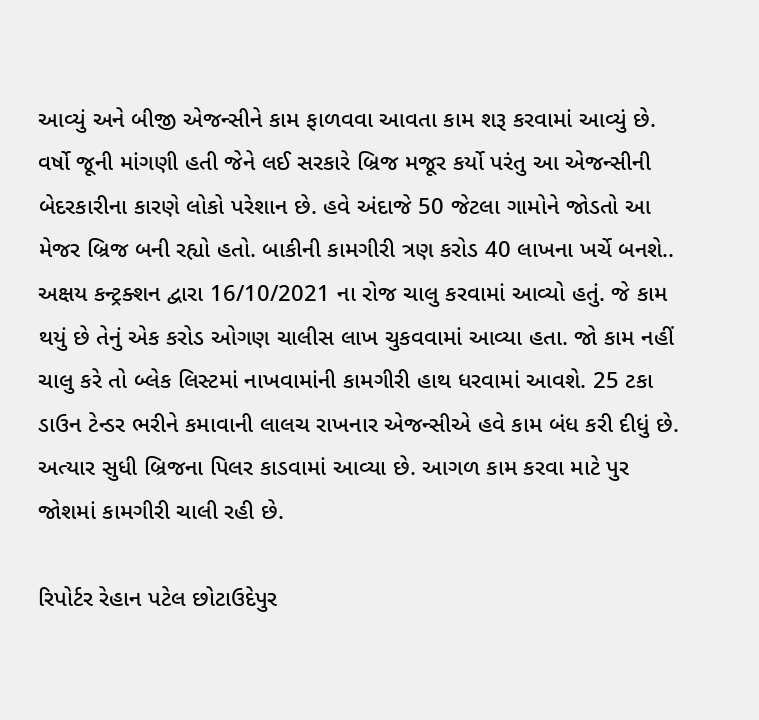આવ્યું અને બીજી એજન્સીને કામ ફાળવવા આવતા કામ શરૂ કરવામાં આવ્યું છે. વર્ષો જૂની માંગણી હતી જેને લઈ સરકારે બ્રિજ મજૂર કર્યો પરંતુ આ એજન્સીની બેદરકારીના કારણે લોકો પરેશાન છે. હવે અંદાજે 50 જેટલા ગામોને જોડતો આ મેજર બ્રિજ બની રહ્યો હતો. બાકીની કામગીરી ત્રણ કરોડ 40 લાખના ખર્ચે બનશે.. અક્ષય કન્ટ્રક્શન દ્વારા 16/10/2021 ના રોજ ચાલુ કરવામાં આવ્યો હતું. જે કામ થયું છે તેનું એક કરોડ ઓગણ ચાલીસ લાખ ચુકવવામાં આવ્યા હતા. જો કામ નહીં ચાલુ કરે તો બ્લેક લિસ્ટમાં નાખવામાંની કામગીરી હાથ ધરવામાં આવશે. 25 ટકા ડાઉન ટેન્ડર ભરીને કમાવાની લાલચ રાખનાર એજન્સીએ હવે કામ બંધ કરી દીધું છે. અત્યાર સુધી બ્રિજના પિલર કાડવામાં આવ્યા છે. આગળ કામ કરવા માટે પુર જોશમાં કામગીરી ચાલી રહી છે.

રિપોર્ટર રેહાન પટેલ છોટાઉદેપુર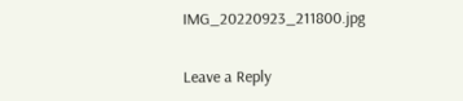IMG_20220923_211800.jpg

Leave a Reply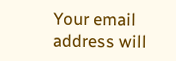Your email address will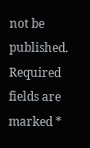not be published. Required fields are marked *